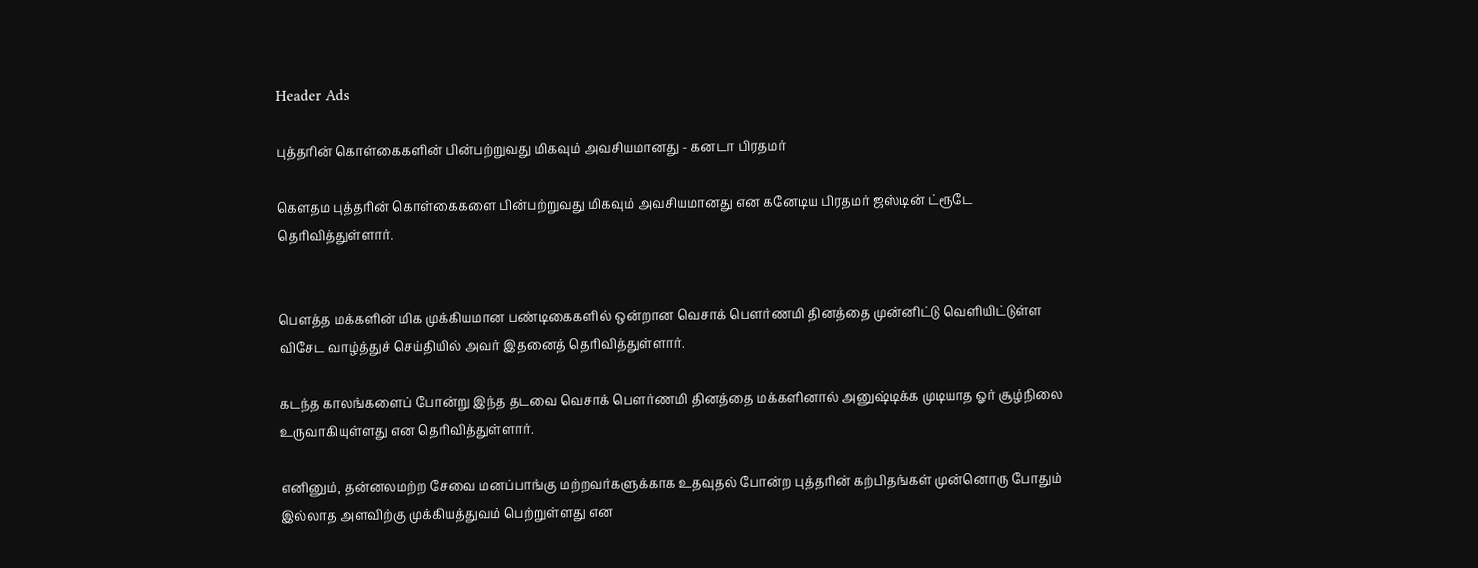Header Ads

புத்தரின் கொள்கைகளின் பின்பற்றுவது மிகவும் அவசியமானது - கனடா பிரதமர்

கௌதம புத்தரின் கொள்கைகளை பின்பற்றுவது மிகவும் அவசியமானது என கனேடிய பிரதமர் ஜஸ்டின் ட்ரூடே தெரிவித்துள்ளார்.


பௌத்த மக்களின் மிக முக்கியமான பண்டிகைகளில் ஒன்றான வெசாக் பௌர்ணமி தினத்தை முன்னிட்டு வெளியிட்டுள்ள விசேட வாழ்த்துச் செய்தியில் அவர் இதனைத் தெரிவித்துள்ளார்.

கடந்த காலங்களைப் போன்று இந்த தடவை வெசாக் பௌர்ணமி தினத்தை மக்களினால் அனுஷ்டிக்க முடியாத ஓர் சூழ்நிலை உருவாகியுள்ளது என தெரிவித்துள்ளார்.

எனினும், தன்னலமற்ற சேவை மனப்பாங்கு மற்றவர்களுக்காக உதவுதல் போன்ற புத்தரின் கற்பிதங்கள் முன்னொரு போதும் இல்லாத அளவிற்கு முக்கியத்துவம் பெற்றுள்ளது என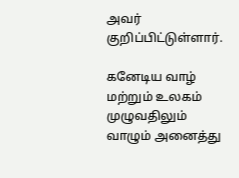அவர் குறிப்பிட்டுள்ளார்.

கனேடிய வாழ் மற்றும் உலகம் முழுவதிலும் வாழும் அனைத்து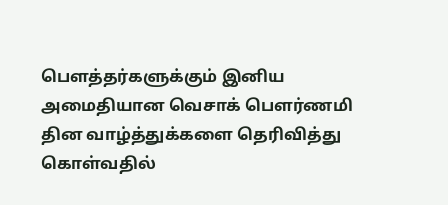பௌத்தர்களுக்கும் இனிய அமைதியான வெசாக் பௌர்ணமி தின வாழ்த்துக்களை தெரிவித்து கொள்வதில்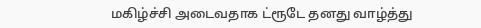மகிழ்ச்சி அடைவதாக ட்ரூடே தனது வாழ்த்து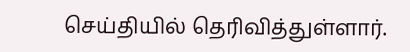செய்தியில் தெரிவித்துள்ளார்.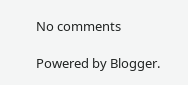No comments

Powered by Blogger.